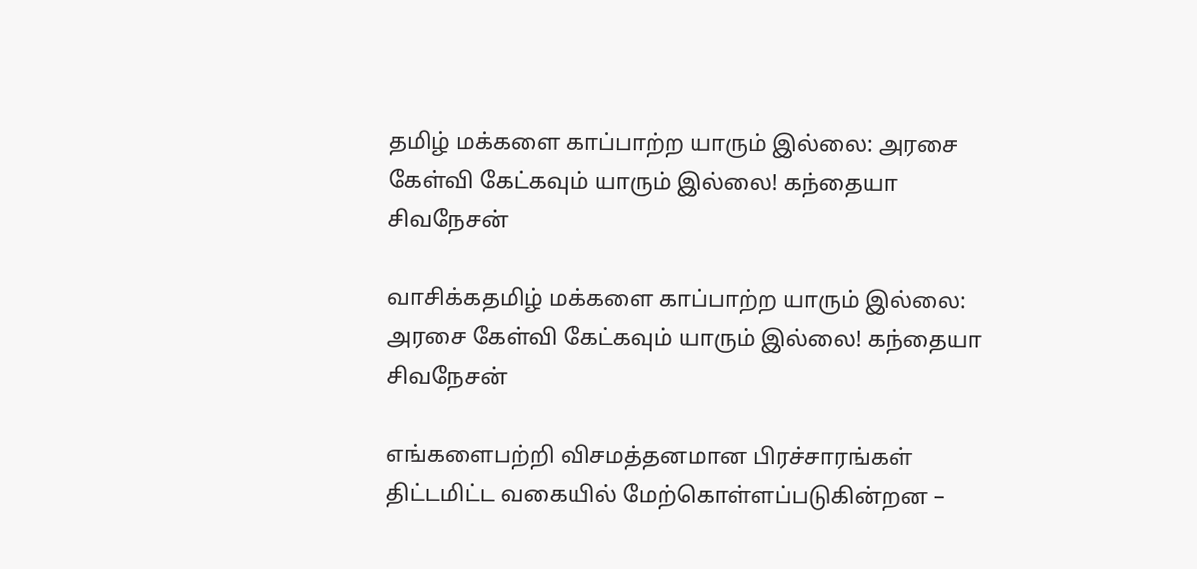தமிழ் மக்களை காப்பாற்ற யாரும் இல்லை: அரசை கேள்வி கேட்கவும் யாரும் இல்லை! கந்தையா சிவநேசன்

வாசிக்கதமிழ் மக்களை காப்பாற்ற யாரும் இல்லை: அரசை கேள்வி கேட்கவும் யாரும் இல்லை! கந்தையா சிவநேசன்

எங்களைபற்றி விசமத்தனமான பிரச்சாரங்கள் திட்டமிட்ட வகையில் மேற்கொள்ளப்படுகின்றன –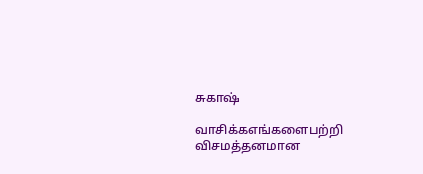சுகாஷ்

வாசிக்கஎங்களைபற்றி விசமத்தனமான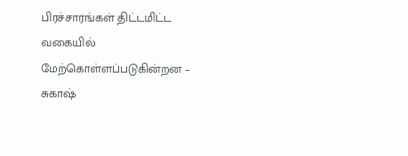பிரச்சாரங்கள் திட்டமிட்ட வகையில் மேற்கொள்ளப்படுகின்றன – சுகாஷ்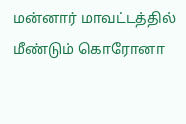மன்னார் மாவட்டத்தில் மீண்டும் கொரோனா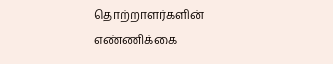தொற்றாளர்களின் எண்ணிக்கை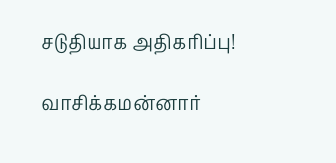சடுதியாக அதிகரிப்பு!

வாசிக்கமன்னார்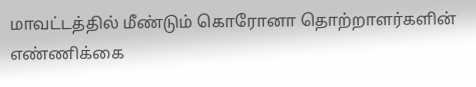மாவட்டத்தில் மீண்டும் கொரோனா தொற்றாளர்களின் எண்ணிக்கை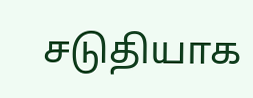சடுதியாக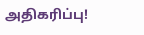அதிகரிப்பு!